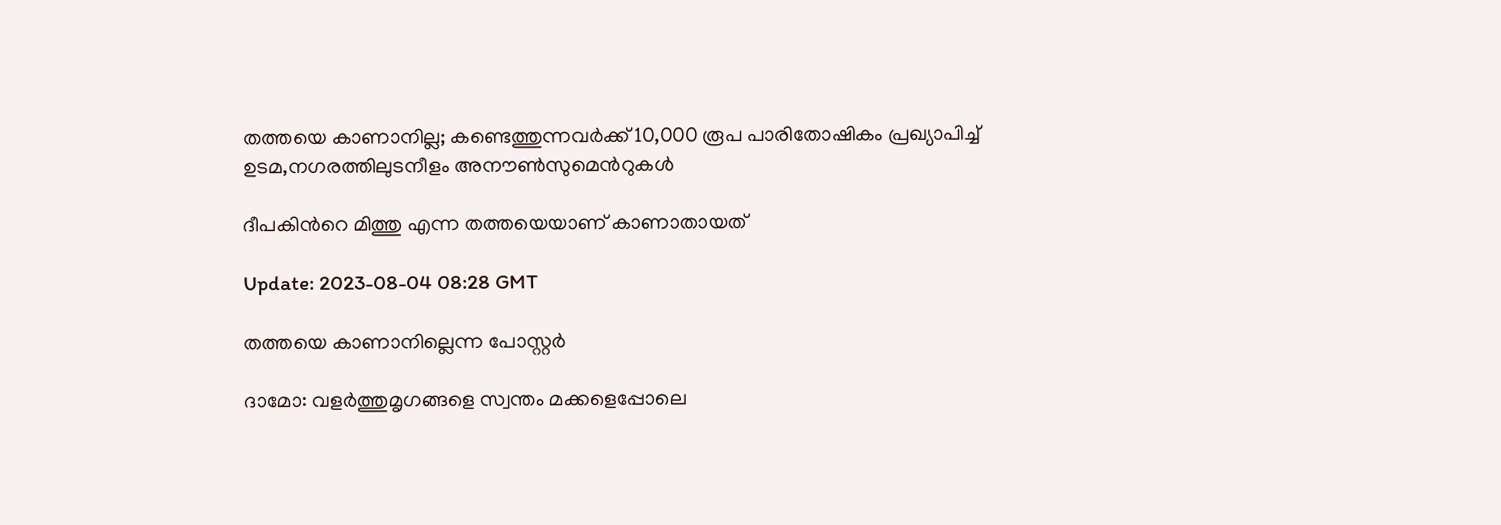തത്തയെ കാണാനില്ല; കണ്ടെത്തുന്നവര്‍ക്ക് 10,000 രൂപ പാരിതോഷികം പ്രഖ്യാപിച്ച് ഉടമ,നഗരത്തിലുടനീളം അനൗണ്‍സുമെന്‍റുകള്‍

ദീപകിന്‍റെ മിത്തു എന്ന തത്തയെയാണ് കാണാതായത്

Update: 2023-08-04 08:28 GMT

തത്തയെ കാണാനില്ലെന്ന പോസ്റ്റര്‍

ദാമോ: വളര്‍‌ത്തുമൃഗങ്ങളെ സ്വന്തം മക്കളെപ്പോലെ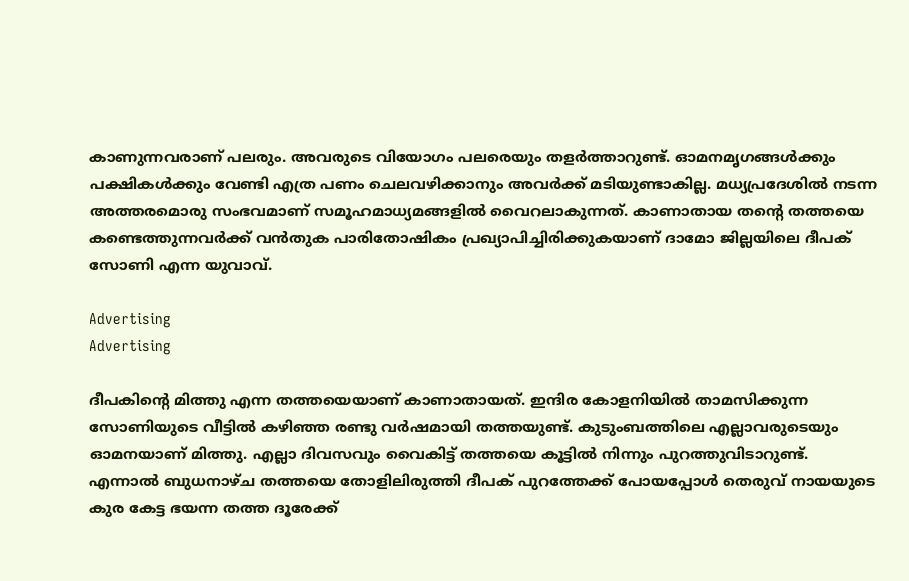കാണുന്നവരാണ് പലരും. അവരുടെ വിയോഗം പലരെയും തളര്‍ത്താറുണ്ട്. ഓമനമൃഗങ്ങള്‍ക്കും പക്ഷികള്‍ക്കും വേണ്ടി എത്ര പണം ചെലവഴിക്കാനും അവര്‍ക്ക് മടിയുണ്ടാകില്ല. മധ്യപ്രദേശില്‍ നടന്ന അത്തരമൊരു സംഭവമാണ് സമൂഹമാധ്യമങ്ങളില്‍ വൈറലാകുന്നത്. കാണാതായ തന്‍റെ തത്തയെ കണ്ടെത്തുന്നവര്‍ക്ക് വന്‍തുക പാരിതോഷികം പ്രഖ്യാപിച്ചിരിക്കുകയാണ് ദാമോ ജില്ലയിലെ ദീപക് സോണി എന്ന യുവാവ്.

Advertising
Advertising

ദീപകിന്‍റെ മിത്തു എന്ന തത്തയെയാണ് കാണാതായത്. ഇന്ദിര കോളനിയിൽ താമസിക്കുന്ന സോണിയുടെ വീട്ടില്‍ കഴിഞ്ഞ രണ്ടു വര്‍ഷമായി തത്തയുണ്ട്. കുടുംബത്തിലെ എല്ലാവരുടെയും ഓമനയാണ് മിത്തു. എല്ലാ ദിവസവും വൈകിട്ട് തത്തയെ കൂട്ടില്‍ നിന്നും പുറത്തുവിടാറുണ്ട്. എന്നാല്‍ ബുധനാഴ്ച തത്തയെ തോളിലിരുത്തി ദീപക് പുറത്തേക്ക് പോയപ്പോള്‍ തെരുവ് നായയുടെ കുര കേട്ട ഭയന്ന തത്ത ദൂരേക്ക്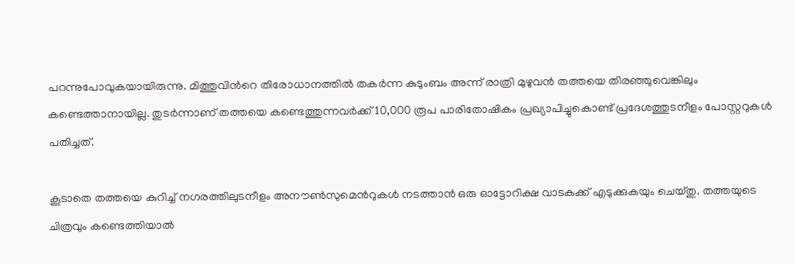പറന്നുപോവുകയായിരുന്നു. മിത്തുവിന്‍റെ തിരോധാനത്തില്‍ തകര്‍ന്ന കുടുംബം അന്ന് രാത്രി മുഴുവന്‍ തത്തയെ തിരഞ്ഞുവെങ്കിലും കണ്ടെത്താനായില്ല. തുടര്‍ന്നാണ് തത്തയെ കണ്ടെത്തുന്നവര്‍ക്ക് 10,000 രൂപ പാരിതോഷികം പ്രഖ്യാപിച്ചുകൊണ്ട് പ്രദേശത്തുടനീളം പോസ്റ്ററുകള്‍ പതിച്ചത്.

കൂടാതെ തത്തയെ കുറിച്ച് നഗരത്തിലുടനീളം അനൗണ്‍സുമെന്‍റുകള്‍ നടത്താന്‍ ഒരു ഓട്ടോറിക്ഷ വാടകക്ക് എടുക്കുകയും ചെയ്തു. തത്തയുടെ ചിത്രവും കണ്ടെത്തിയാല്‍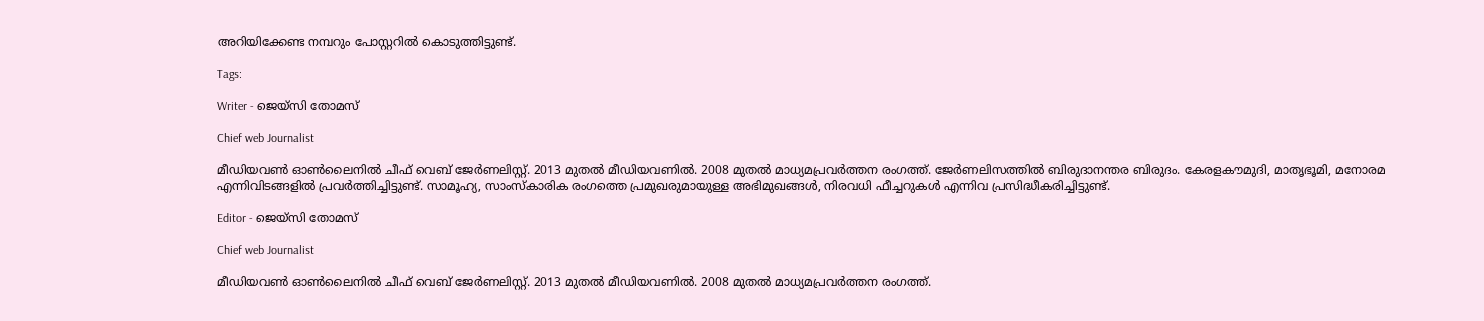അറിയിക്കേണ്ട നമ്പറും പോസ്റ്ററില്‍ കൊടുത്തിട്ടുണ്ട്.

Tags:

Writer - ജെയ്സി തോമസ്

Chief web Journalist

മീഡിയവൺ ഓൺലൈനിൽ ചീഫ് വെബ് ജേർണലിസ്റ്റ്. 2013 മുതൽ മീഡിയവണിൽ. 2008 മുതൽ മാധ്യമപ്രവർത്തന രംഗത്ത്. ജേർണലിസത്തിൽ ബിരുദാനന്തര ബിരുദം. കേരളകൗമുദി, മാതൃഭൂമി, മനോരമ എന്നിവിടങ്ങളിൽ പ്രവർത്തിച്ചിട്ടുണ്ട്. സാമൂഹ്യ, സാംസ്‌കാരിക രംഗത്തെ പ്രമുഖരുമായുള്ള അഭിമുഖങ്ങൾ, നിരവധി ഫീച്ചറുകൾ എന്നിവ പ്രസിദ്ധീകരിച്ചിട്ടുണ്ട്.

Editor - ജെയ്സി തോമസ്

Chief web Journalist

മീഡിയവൺ ഓൺലൈനിൽ ചീഫ് വെബ് ജേർണലിസ്റ്റ്. 2013 മുതൽ മീഡിയവണിൽ. 2008 മുതൽ മാധ്യമപ്രവർത്തന രംഗത്ത്.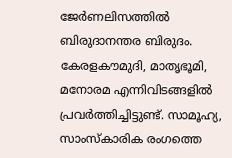ജേർണലിസത്തിൽ ബിരുദാനന്തര ബിരുദം. കേരളകൗമുദി, മാതൃഭൂമി, മനോരമ എന്നിവിടങ്ങളിൽ പ്രവർത്തിച്ചിട്ടുണ്ട്. സാമൂഹ്യ, സാംസ്‌കാരിക രംഗത്തെ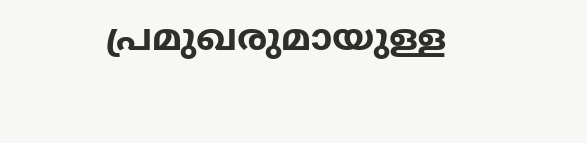പ്രമുഖരുമായുള്ള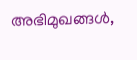അഭിമുഖങ്ങൾ,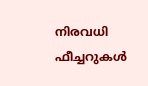നിരവധി ഫീച്ചറുകൾ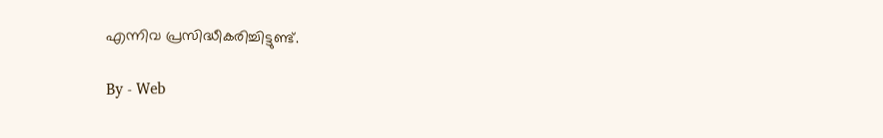എന്നിവ പ്രസിദ്ധീകരിച്ചിട്ടുണ്ട്.

By - Web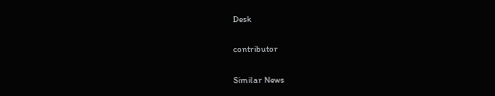Desk

contributor

Similar News